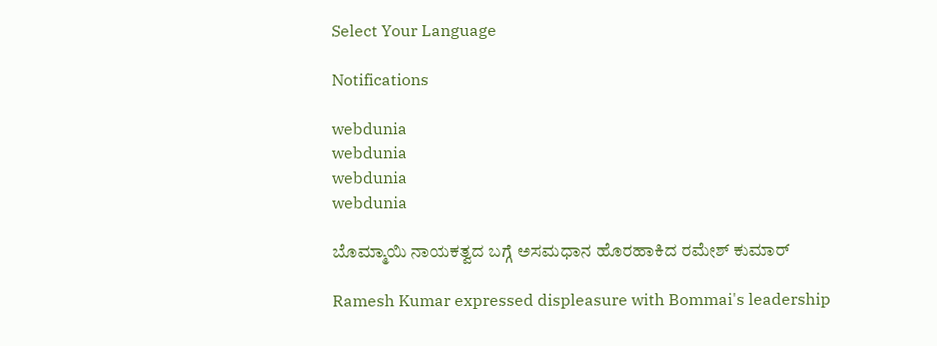Select Your Language

Notifications

webdunia
webdunia
webdunia
webdunia

ಬೊಮ್ಮಾಯಿ ನಾಯಕತ್ವದ ಬಗ್ಗೆ ಅಸಮಧಾನ ಹೊರಹಾಕಿದ ರಮೇಶ್ ಕುಮಾರ್

Ramesh Kumar expressed displeasure with Bommai's leadership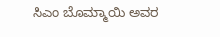ಸಿಎಂ ಬೊಮ್ಮಾಯಿ ಅವರ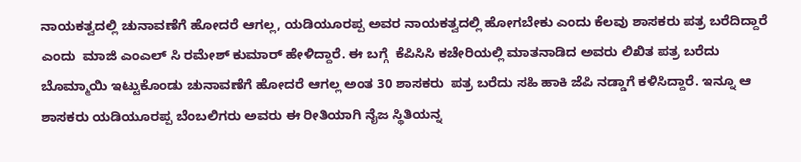ನಾಯಕತ್ವದಲ್ಲಿ ಚುನಾವಣೆಗೆ ಹೋದರೆ ಆಗಲ್ಲ, ಯಡಿಯೂರಪ್ಪ ಅವರ ನಾಯಕತ್ವದಲ್ಲಿ ಹೋಗಬೇಕು ಎಂದು ಕೆಲವು ಶಾಸಕರು ಪತ್ರ ಬರೆದಿದ್ದಾರೆ ಎಂದು  ಮಾಜಿ ಎಂಎಲ್ ಸಿ ರಮೇಶ್ ಕುಮಾರ್ ಹೇಳಿದ್ದಾರೆ. ಈ ಬಗ್ಗೆ  ಕೆಪಿಸಿಸಿ ಕಚೇರಿಯಲ್ಲಿ ಮಾತನಾಡಿದ ಅವರು ಲಿಖಿತ ಪತ್ರ ಬರೆದು ಬೊಮ್ಮಾಯಿ ಇಟ್ಟುಕೊಂಡು ಚುನಾವಣೆಗೆ ಹೋದರೆ ಆಗಲ್ಲ ಅಂತ 30 ಶಾಸಕರು  ಪತ್ರ ಬರೆದು ಸಹಿ ಹಾಕಿ ಜೆಪಿ ನಡ್ಡಾಗೆ ಕಳಿಸಿದ್ದಾರೆ. ಇನ್ನೂ ಆ ಶಾಸಕರು ಯಡಿಯೂರಪ್ಪ ಬೆಂಬಲಿಗರು ಅವರು ಈ ರೀತಿಯಾಗಿ ನೈಜ ಸ್ಥಿತಿಯನ್ನ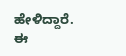ಹೇಳಿದ್ದಾರೆ. ಈ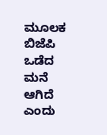ಮೂಲಕ ಬಿಜೆಪಿ ಒಡೆದ ಮನೆ ಆಗಿದೆ ಎಂದು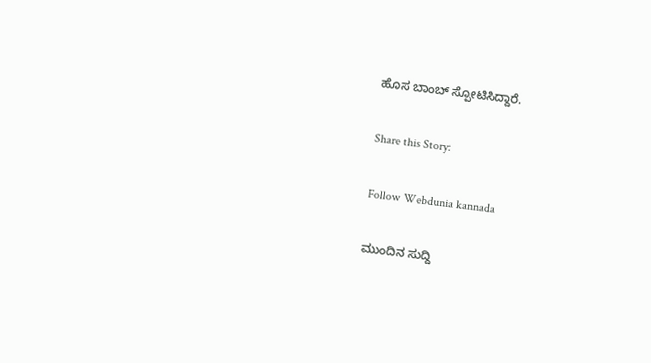ಹೊಸ ಬಾಂಬ್ ಸ್ಪೋಟಿಸಿದ್ದಾರೆ.

Share this Story:

Follow Webdunia kannada

ಮುಂದಿನ ಸುದ್ದಿ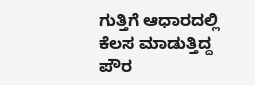ಗುತ್ತಿಗೆ ಆಧಾರದಲ್ಲಿ ಕೆಲಸ ಮಾಡುತ್ತಿದ್ದ ಪೌರ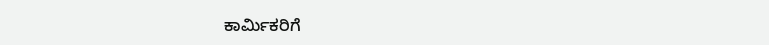ಕಾರ್ಮಿಕರಿಗೆ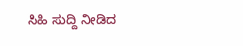ಸಿಹಿ ಸುದ್ದಿ ನೀಡಿದ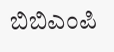ಬಿಬಿಎಂಪಿ